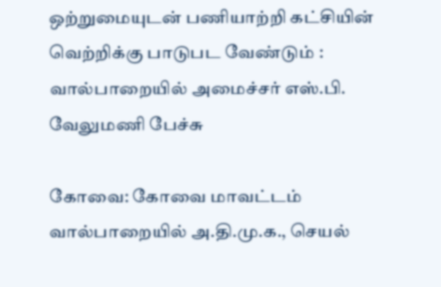ஒற்றுமையுடன் பணியாற்றி கட்சியின் வெற்றிக்கு பாடுபட வேண்டும் : வால்பாறையில் அமைச்சர் எஸ்.பி. வேலுமணி பேச்சு

கோவை: கோவை மாவட்டம் வால்பாறையில் அ.தி.மு.க., செயல்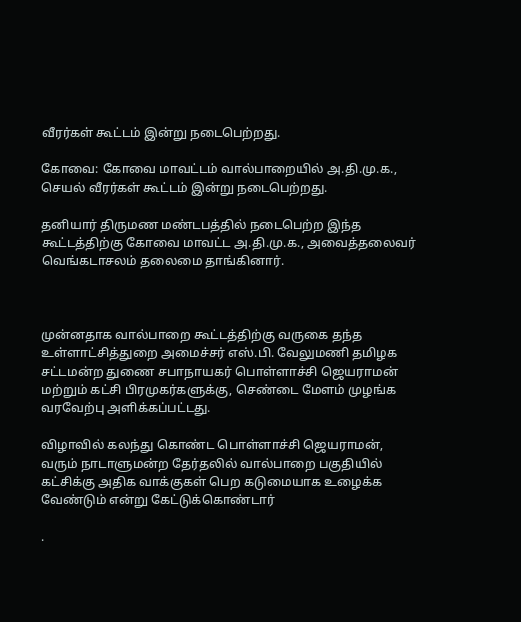வீரர்கள் கூட்டம் இன்று நடைபெற்றது.

கோவை: கோவை மாவட்டம் வால்பாறையில் அ.தி.மு.க., செயல் வீரர்கள் கூட்டம் இன்று நடைபெற்றது.

தனியார் திருமண மண்டபத்தில் நடைபெற்ற இந்த கூட்டத்திற்கு கோவை மாவட்ட அ.தி.மு.க., அவைத்தலைவர் வெங்கடாசலம் தலைமை தாங்கினார்.



முன்னதாக வால்பாறை கூட்டத்திற்கு வருகை தந்த உள்ளாட்சித்துறை அமைச்சர் எஸ்.பி. வேலுமணி தமிழக சட்டமன்ற துணை சபாநாயகர் பொள்ளாச்சி ஜெயராமன் மற்றும் கட்சி பிரமுகர்களுக்கு, செண்டை மேளம் முழங்க வரவேற்பு அளிக்கப்பட்டது.

விழாவில் கலந்து கொண்ட பொள்ளாச்சி ஜெயராமன், வரும் நாடாளுமன்ற தேர்தலில் வால்பாறை பகுதியில் கட்சிக்கு அதிக வாக்குகள் பெற கடுமையாக உழைக்க வேண்டும் என்று கேட்டுக்கொண்டார்

.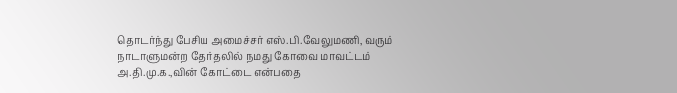தொடர்ந்து பேசிய அமைச்சர் எஸ்.பி.வேலுமணி, வரும் நாடாளுமன்ற தேர்தலில் நமது கோவை மாவட்டம் அ.தி.மு.க.,வின் கோட்டை என்பதை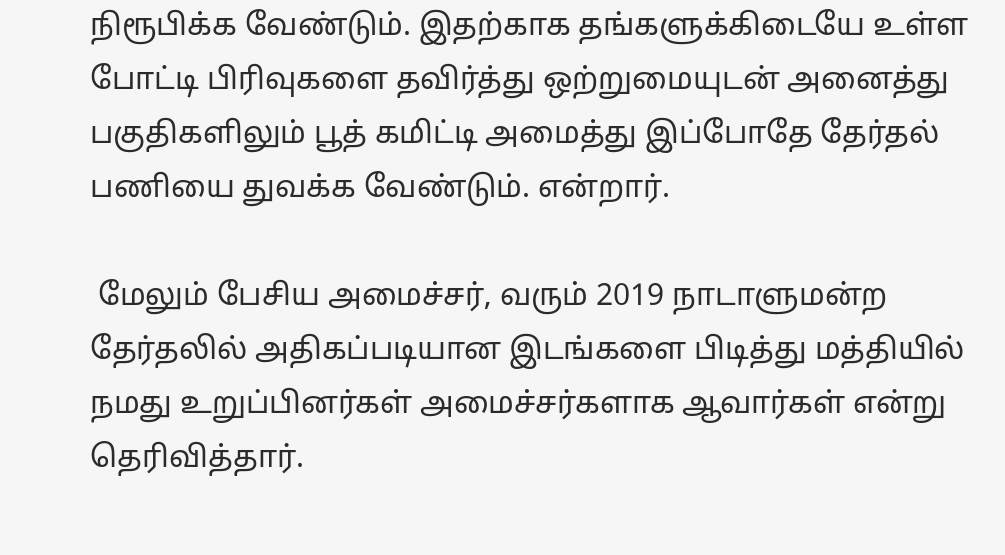நிரூபிக்க வேண்டும். இதற்காக தங்களுக்கிடையே உள்ள போட்டி பிரிவுகளை தவிர்த்து ஒற்றுமையுடன் அனைத்து பகுதிகளிலும் பூத் கமிட்டி அமைத்து இப்போதே தேர்தல் பணியை துவக்க வேண்டும். என்றார்.

 மேலும் பேசிய அமைச்சர், வரும் 2019 நாடாளுமன்ற தேர்தலில் அதிகப்படியான இடங்களை பிடித்து மத்தியில் நமது உறுப்பினர்கள் அமைச்சர்களாக ஆவார்கள் என்று தெரிவித்தார்.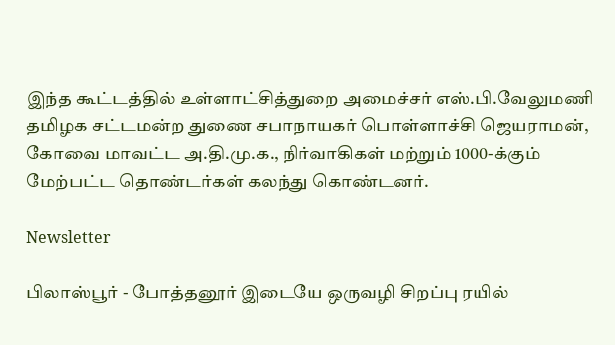இந்த கூட்டத்தில் உள்ளாட்சித்துறை அமைச்சர் எஸ்.பி.வேலுமணி தமிழக சட்டமன்ற துணை சபாநாயகர் பொள்ளாச்சி ஜெயராமன், கோவை மாவட்ட அ.தி.மு.க., நிர்வாகிகள் மற்றும் 1000-க்கும் மேற்பட்ட தொண்டர்கள் கலந்து கொண்டனர்.

Newsletter

பிலாஸ்பூர் - போத்தனூர் இடையே ஒருவழி சிறப்பு ரயில்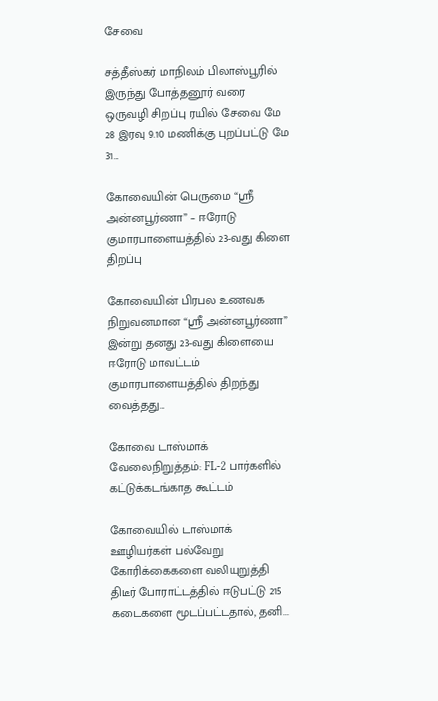சேவை

சத்தீஸ்கர் மாநிலம் பிலாஸ்பூரில் இருந்து போத்தனூர் வரை ஒருவழி சிறப்பு ரயில் சேவை மே 28 இரவு 9.10 மணிக்கு புறப்பட்டு மே 31...

கோவையின் பெருமை “ஸ்ரீ அன்னபூர்ணா” – ஈரோடு குமாரபாளையத்தில் 23-வது கிளை திறப்பு

கோவையின் பிரபல உணவக நிறுவனமான “ஸ்ரீ அன்னபூர்ணா” இன்று தனது 23-வது கிளையை ஈரோடு மாவட்டம் குமாரபாளையத்தில் திறந்து வைத்தது...

கோவை டாஸ்மாக் வேலைநிறுத்தம்: FL-2 பார்களில் கட்டுக்கடங்காத கூட்டம்

கோவையில் டாஸ்மாக் ஊழியர்கள் பல்வேறு கோரிக்கைகளை வலியுறுத்தி திடீர் போராட்டத்தில் ஈடுபட்டு 215 கடைகளை மூடப்பட்டதால், தனி...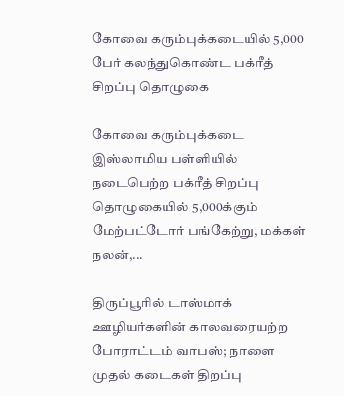கோவை கரும்புக்கடையில் 5,000 பேர் கலந்துகொண்ட பக்ரீத் சிறப்பு தொழுகை

கோவை கரும்புக்கடை இஸ்லாமிய பள்ளியில் நடைபெற்ற பக்ரீத் சிறப்பு தொழுகையில் 5,000க்கும் மேற்பட்டோர் பங்கேற்று, மக்கள் நலன்,...

திருப்பூரில் டாஸ்மாக் ஊழியர்களின் காலவரையற்ற போராட்டம் வாபஸ்; நாளை முதல் கடைகள் திறப்பு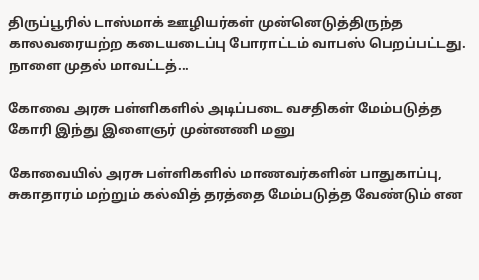திருப்பூரில் டாஸ்மாக் ஊழியர்கள் முன்னெடுத்திருந்த காலவரையற்ற கடையடைப்பு போராட்டம் வாபஸ் பெறப்பட்டது. நாளை முதல் மாவட்டத்...

கோவை அரசு பள்ளிகளில் அடிப்படை வசதிகள் மேம்படுத்த கோரி இந்து இளைஞர் முன்னணி மனு

கோவையில் அரசு பள்ளிகளில் மாணவர்களின் பாதுகாப்பு, சுகாதாரம் மற்றும் கல்வித் தரத்தை மேம்படுத்த வேண்டும் என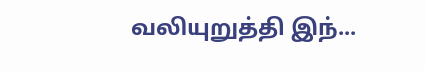வலியுறுத்தி இந்...